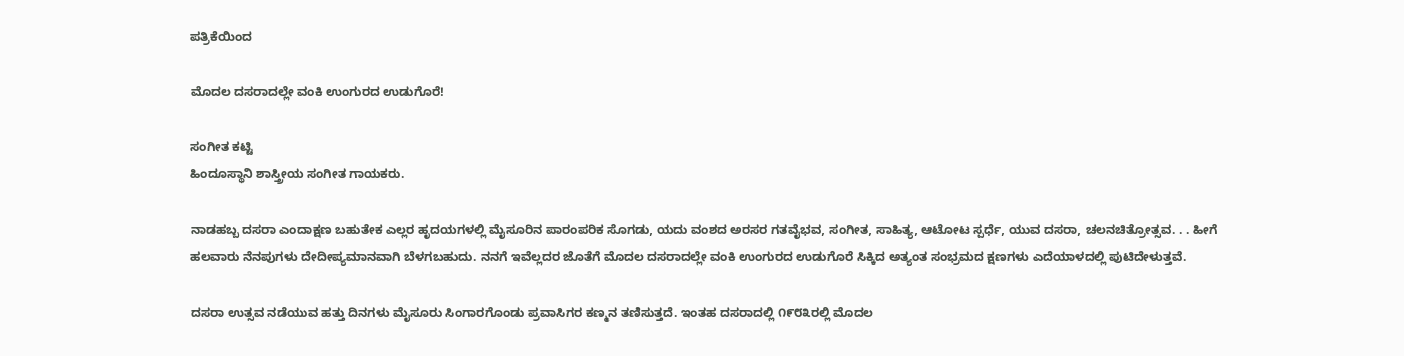ಪತ್ರಿಕೆಯಿಂದ

ಮೊದಲ ದಸರಾದಲ್ಲೇ ವಂಕಿ ಉಂಗುರದ ಉಡುಗೊರೆ!

ಸಂಗೀತ ಕಟ್ಟಿ
ಹಿಂದೂಸ್ಥಾನಿ ಶಾಸ್ತ್ರೀಯ ಸಂಗೀತ ಗಾಯಕರು.

ನಾಡಹಬ್ಬ ದಸರಾ ಎಂದಾಕ್ಷಣ ಬಹುತೇಕ ಎಲ್ಲರ ಹೃದಯಗಳಲ್ಲಿ ಮೈಸೂರಿನ ಪಾರಂಪರಿಕ ಸೊಗಡು, ಯದು ವಂಶದ ಅರಸರ ಗತವೈಭವ, ಸಂಗೀತ, ಸಾಹಿತ್ಯ, ಆಟೋಟ ಸ್ಪರ್ಧೆ, ಯುವ ದಸರಾ, ಚಲನಚಿತ್ರೋತ್ಸವ. . . ಹೀಗೆ ಹಲವಾರು ನೆನಪುಗಳು ದೇದೀಪ್ಯಮಾನವಾಗಿ ಬೆಳಗಬಹುದು. ನನಗೆ ಇವೆಲ್ಲದರ ಜೊತೆಗೆ ಮೊದಲ ದಸರಾದಲ್ಲೇ ವಂಕಿ ಉಂಗುರದ ಉಡುಗೊರೆ ಸಿಕ್ಕಿದ ಅತ್ಯಂತ ಸಂಭ್ರಮದ ಕ್ಷಣಗಳು ಎದೆಯಾಳದಲ್ಲಿ ಪುಟಿದೇಳುತ್ತವೆ.

ದಸರಾ ಉತ್ಸವ ನಡೆಯುವ ಹತ್ತು ದಿನಗಳು ಮೈಸೂರು ಸಿಂಗಾರಗೊಂಡು ಪ್ರವಾಸಿಗರ ಕಣ್ಮನ ತಣಿಸುತ್ತದೆ. ಇಂತಹ ದಸರಾದಲ್ಲಿ ೧೯೮೩ರಲ್ಲಿ ಮೊದಲ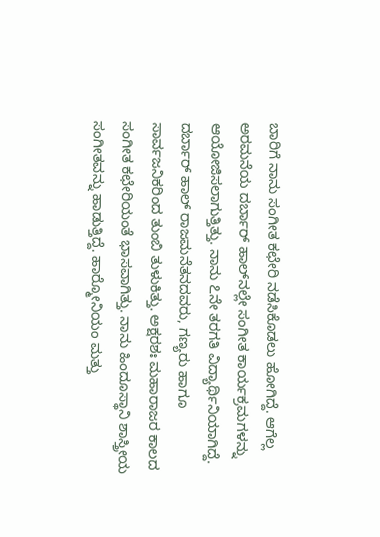ಬಾರಿಗೆ ನಾನು ಸಂಗೀತ ಕಛೇರಿ ನಡೆಸಿಕೊಡಲು ಹೋಗಿದ್ದೆ. ಆಗೆಲ್ಲ ಅರಮನೆಯ ದರ್ಬಾರ್ ಹಾಲ್‌ನಲ್ಲೇ ಸಂಗೀತ ಕಾರ್ಯಕ್ರಮಗಳನ್ನು ಆಯೋಜಿಸಲಾಗುತ್ತಿತ್ತು. ನಾನು ೭ನೇ ತರಗತಿ ವಿದ್ಯಾರ್ಥಿನಿಯಾಗಿದ್ದೆ. ದರ್ಬಾರ್ ಹಾಲ್ ರಾಜಮನೆತನದವರು, ಗಣ್ಯರು ಹಾಗೂ ಸಾರ್ವಜನಿಕರಿಂದ ತುಂಬಿ ತುಳುಕಿತ್ತು. ಅಕ್ಷರಶಃ ಮಹಾರಾಜರ ಕಾಲದ ಸಂಗೀತ ಕಛೇರಿಯಂತೆ ಭಾಸವಾಗಿತ್ತು. ನಾನು ಹಿಂದೂಸ್ಥಾನಿ ಶಾಸ್ತ್ರೀಯ ಸಂಗೀತವನ್ನು ಹಾಡುತ್ತಿದ್ದೆ. ಹಾರ‍್ಮೋನಿಯಂ ಮತ್ತು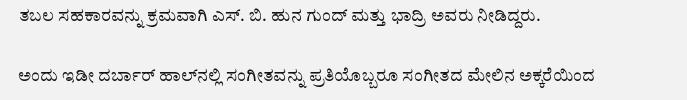ತಬಲ ಸಹಕಾರವನ್ನು ಕ್ರಮವಾಗಿ ಎಸ್. ಬಿ. ಹುನ ಗುಂದ್ ಮತ್ತು ಭಾದ್ರಿ ಅವರು ನೀಡಿದ್ದರು.

ಅಂದು ಇಡೀ ದರ್ಬಾರ್ ಹಾಲ್‌ನಲ್ಲಿ ಸಂಗೀತವನ್ನು ಪ್ರತಿಯೊಬ್ಬರೂ ಸಂಗೀತದ ಮೇಲಿನ ಅಕ್ಕರೆಯಿಂದ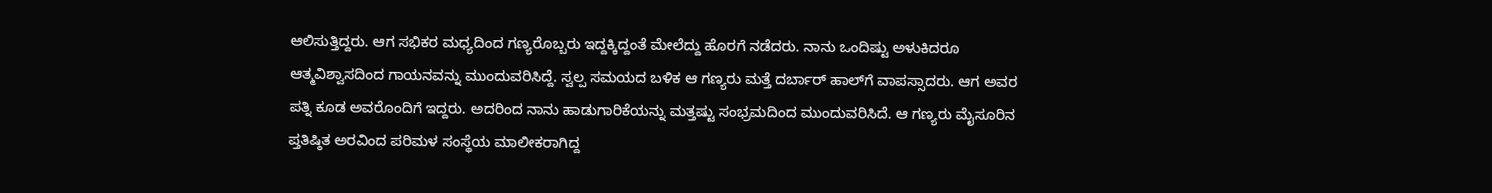ಆಲಿಸುತ್ತಿದ್ದರು. ಆಗ ಸಭಿಕರ ಮಧ್ಯದಿಂದ ಗಣ್ಯರೊಬ್ಬರು ಇದ್ದಕ್ಕಿದ್ದಂತೆ ಮೇಲೆದ್ದು ಹೊರಗೆ ನಡೆದರು. ನಾನು ಒಂದಿಷ್ಟು ಅಳುಕಿದರೂ ಆತ್ಮವಿಶ್ವಾಸದಿಂದ ಗಾಯನವನ್ನು ಮುಂದುವರಿಸಿದ್ದೆ. ಸ್ವಲ್ಪ ಸಮಯದ ಬಳಿಕ ಆ ಗಣ್ಯರು ಮತ್ತೆ ದರ್ಬಾರ್ ಹಾಲ್‌ಗೆ ವಾಪಸ್ಸಾದರು. ಆಗ ಅವರ ಪತ್ನಿ ಕೂಡ ಅವರೊಂದಿಗೆ ಇದ್ದರು. ಅದರಿಂದ ನಾನು ಹಾಡುಗಾರಿಕೆಯನ್ನು ಮತ್ತಷ್ಟು ಸಂಭ್ರಮದಿಂದ ಮುಂದುವರಿಸಿದೆ. ಆ ಗಣ್ಯರು ಮೈಸೂರಿನ ಪ್ತತಿಷ್ಠಿತ ಅರವಿಂದ ಪರಿಮಳ ಸಂಸ್ಥೆಯ ಮಾಲೀಕರಾಗಿದ್ದ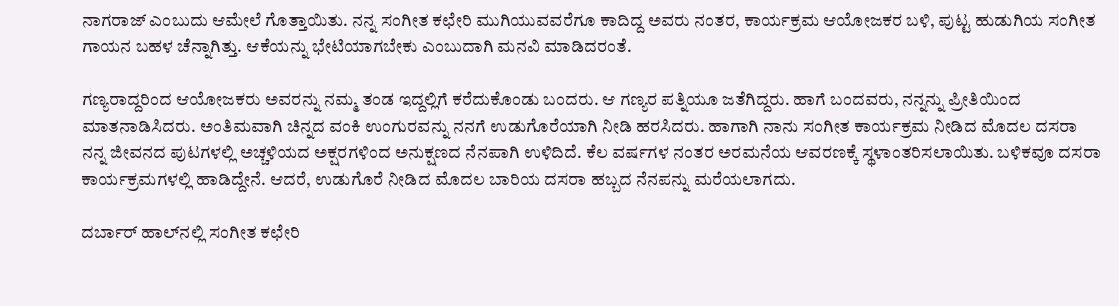ನಾಗರಾಜ್ ಎಂಬುದು ಆಮೇಲೆ ಗೊತ್ತಾಯಿತು. ನನ್ನ ಸಂಗೀತ ಕಛೇರಿ ಮುಗಿಯುವವರೆಗೂ ಕಾದಿದ್ದ ಅವರು ನಂತರ, ಕಾರ್ಯಕ್ರಮ ಆಯೋಜಕರ ಬಳಿ, ಪುಟ್ಟ ಹುಡುಗಿಯ ಸಂಗೀತ ಗಾಯನ ಬಹಳ ಚೆನ್ನಾಗಿತ್ತು. ಆಕೆಯನ್ನು ಭೇಟಿಯಾಗಬೇಕು ಎಂಬುದಾಗಿ ಮನವಿ ಮಾಡಿದರಂತೆ.

ಗಣ್ಯರಾದ್ದರಿಂದ ಆಯೋಜಕರು ಅವರನ್ನು ನಮ್ಮ ತಂಡ ಇದ್ದಲ್ಲಿಗೆ ಕರೆದುಕೊಂಡು ಬಂದರು. ಆ ಗಣ್ಯರ ಪತ್ನಿಯೂ ಜತೆಗಿದ್ದರು. ಹಾಗೆ ಬಂದವರು, ನನ್ನನ್ನು ಪ್ರೀತಿಯಿಂದ ಮಾತನಾಡಿಸಿದರು. ಅಂತಿಮವಾಗಿ ಚಿನ್ನದ ವಂಕಿ ಉಂಗುರವನ್ನು ನನಗೆ ಉಡುಗೊರೆಯಾಗಿ ನೀಡಿ ಹರಸಿದರು. ಹಾಗಾಗಿ ನಾನು ಸಂಗೀತ ಕಾರ್ಯಕ್ರಮ ನೀಡಿದ ಮೊದಲ ದಸರಾ ನನ್ನ ಜೀವನದ ಪುಟಗಳಲ್ಲಿ ಅಚ್ಚಳಿಯದ ಅಕ್ಷರಗಳಿಂದ ಅನುಕ್ಷಣದ ನೆನಪಾಗಿ ಉಳಿದಿದೆ. ಕೆಲ ವರ್ಷಗಳ ನಂತರ ಅರಮನೆಯ ಆವರಣಕ್ಕೆ ಸ್ಥಳಾಂತರಿಸಲಾಯಿತು. ಬಳಿಕವೂ ದಸರಾ ಕಾರ್ಯಕ್ರಮಗಳಲ್ಲಿ ಹಾಡಿದ್ದೇನೆ. ಆದರೆ, ಉಡುಗೊರೆ ನೀಡಿದ ಮೊದಲ ಬಾರಿಯ ದಸರಾ ಹಬ್ಬದ ನೆನಪನ್ನು ಮರೆಯಲಾಗದು.

ದರ್ಬಾರ್‌ ಹಾಲ್‌ನಲ್ಲಿ ಸಂಗೀತ ಕಛೇರಿ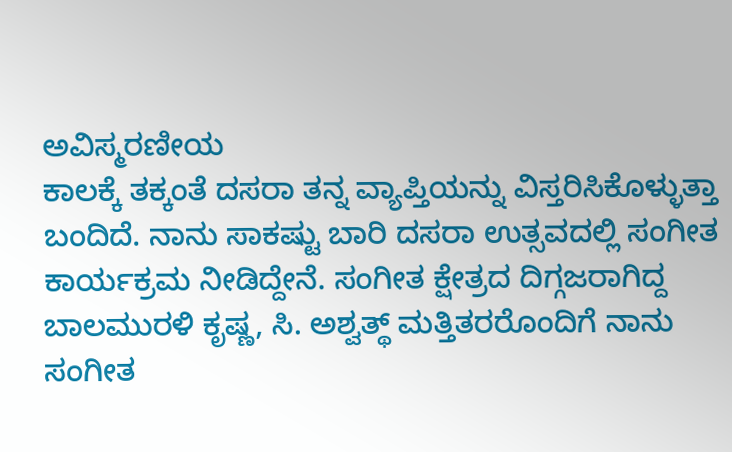ಅವಿಸ್ಮರಣೀಯ
ಕಾಲಕ್ಕೆ ತಕ್ಕಂತೆ ದಸರಾ ತನ್ನ ವ್ಯಾಪ್ತಿಯನ್ನು ವಿಸ್ತರಿಸಿಕೊಳ್ಳುತ್ತಾ ಬಂದಿದೆ. ನಾನು ಸಾಕಷ್ಟು ಬಾರಿ ದಸರಾ ಉತ್ಸವದಲ್ಲಿ ಸಂಗೀತ ಕಾರ್ಯಕ್ರಮ ನೀಡಿದ್ದೇನೆ. ಸಂಗೀತ ಕ್ಷೇತ್ರದ ದಿಗ್ಗಜರಾಗಿದ್ದ ಬಾಲಮುರಳಿ ಕೃಷ್ಣ, ಸಿ. ಅಶ್ವತ್ಥ್ ಮತ್ತಿತರರೊಂದಿಗೆ ನಾನು ಸಂಗೀತ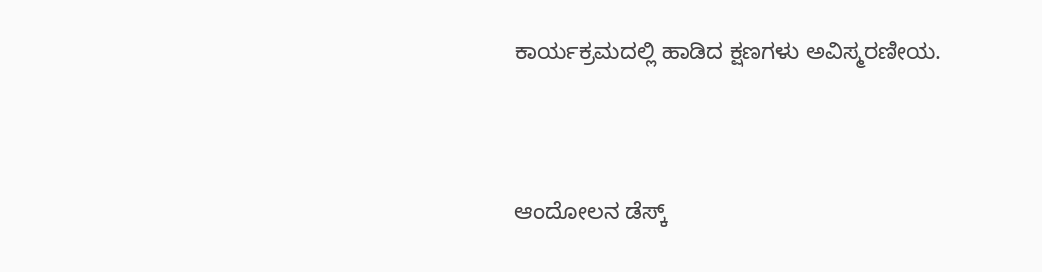ಕಾರ್ಯಕ್ರಮದಲ್ಲಿ ಹಾಡಿದ ಕ್ಷಣಗಳು ಅವಿಸ್ಮರಣೀಯ.



ಆಂದೋಲನ ಡೆಸ್ಕ್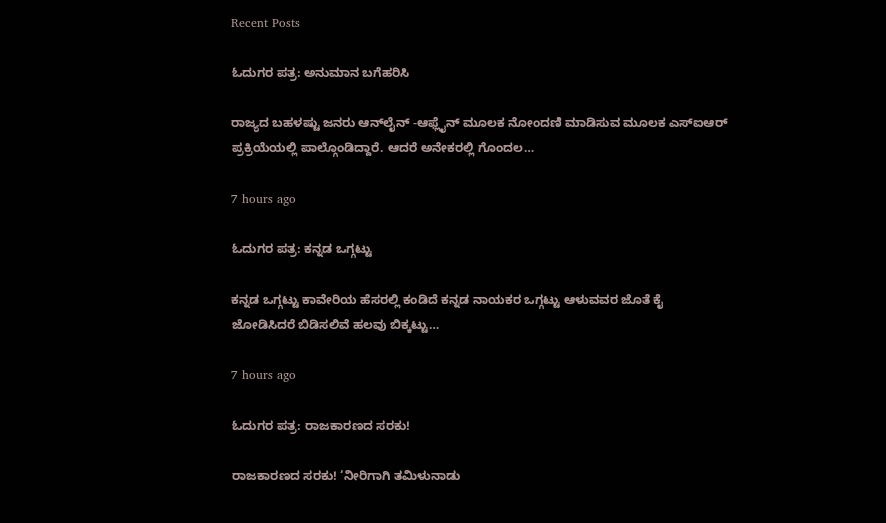Recent Posts

ಓದುಗರ ಪತ್ರ: ಅನುಮಾನ ಬಗೆಹರಿಸಿ

ರಾಜ್ಯದ ಬಹಳಷ್ಟು ಜನರು ಆನ್‌ಲೈನ್ -ಆಫ್ಲೈನ್ ಮೂಲಕ ನೋಂದಣಿ ಮಾಡಿಸುವ ಮೂಲಕ ಎಸ್‌ಐಆರ್ ಪ್ರಕ್ರಿಯೆಯಲ್ಲಿ ಪಾಲ್ಗೊಂಡಿದ್ದಾರೆ. ಆದರೆ ಅನೇಕರಲ್ಲಿ ಗೊಂದಲ…

7 hours ago

ಓದುಗರ ಪತ್ರ: ಕನ್ನಡ ಒಗ್ಗಟ್ಟು

ಕನ್ನಡ ಒಗ್ಗಟ್ಟು ಕಾವೇರಿಯ ಹೆಸರಲ್ಲಿ ಕಂಡಿದೆ ಕನ್ನಡ ನಾಯಕರ ಒಗ್ಗಟ್ಟು ಆಳುವವರ ಜೊತೆ ಕೈ ಜೋಡಿಸಿದರೆ ಬಿಡಿಸಲಿವೆ ಹಲವು ಬಿಕ್ಕಟ್ಟು…

7 hours ago

ಓದುಗರ ಪತ್ರ: ರಾಜಕಾರಣದ ಸರಕು!

ರಾಜಕಾರಣದ ಸರಕು! ‘ನೀರಿಗಾಗಿ ತಮಿಳುನಾಡು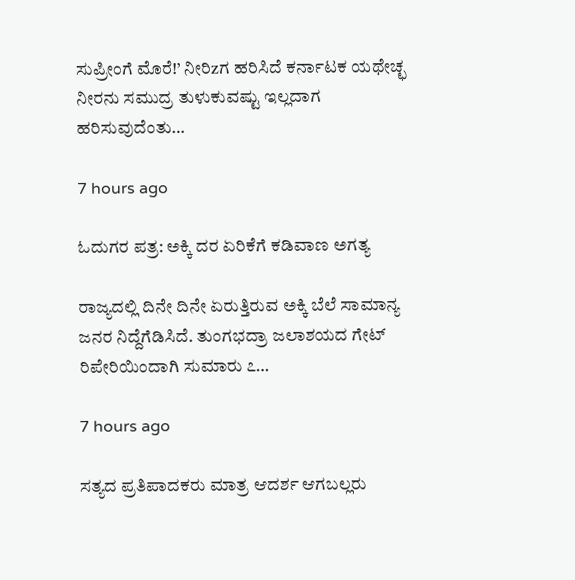ಸುಪ್ರೀಂಗೆ ಮೊರೆ!’ ನೀರಿzಗ ಹರಿಸಿದೆ ಕರ್ನಾಟಕ ಯಥೇಚ್ಛ ನೀರನು ಸಮುದ್ರ ತುಳುಕುವಷ್ಟು ಇಲ್ಲದಾಗ ಹರಿಸುವುದೆಂತು…

7 hours ago

ಓದುಗರ ಪತ್ರ: ಅಕ್ಕಿ ದರ ಏರಿಕೆಗೆ ಕಡಿವಾಣ ಅಗತ್ಯ

ರಾಜ್ಯದಲ್ಲಿ ದಿನೇ ದಿನೇ ಏರುತ್ತಿರುವ ಅಕ್ಕಿ ಬೆಲೆ ಸಾಮಾನ್ಯ ಜನರ ನಿದ್ದೆಗೆಡಿಸಿದೆ. ತುಂಗಭದ್ರಾ ಜಲಾಶಯದ ಗೇಟ್ ರಿಪೇರಿಯಿಂದಾಗಿ ಸುಮಾರು ೭…

7 hours ago

ಸತ್ಯದ ಪ್ರತಿಪಾದಕರು ಮಾತ್ರ ಆದರ್ಶ ಆಗಬಲ್ಲರು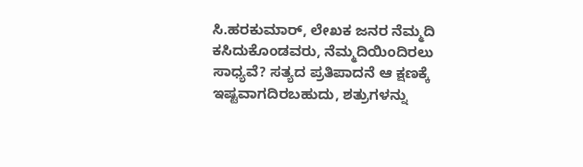ಸಿ.ಹರಕುಮಾರ್, ಲೇಖಕ ಜನರ ನೆಮ್ಮದಿ ಕಸಿದುಕೊಂಡವರು, ನೆಮ್ಮದಿಯಿಂದಿರಲು ಸಾಧ್ಯವೆ? ಸತ್ಯದ ಪ್ರತಿಪಾದನೆ ಆ ಕ್ಷಣಕ್ಕೆ ಇಷ್ಟವಾಗದಿರಬಹುದು, ಶತ್ರುಗಳನ್ನು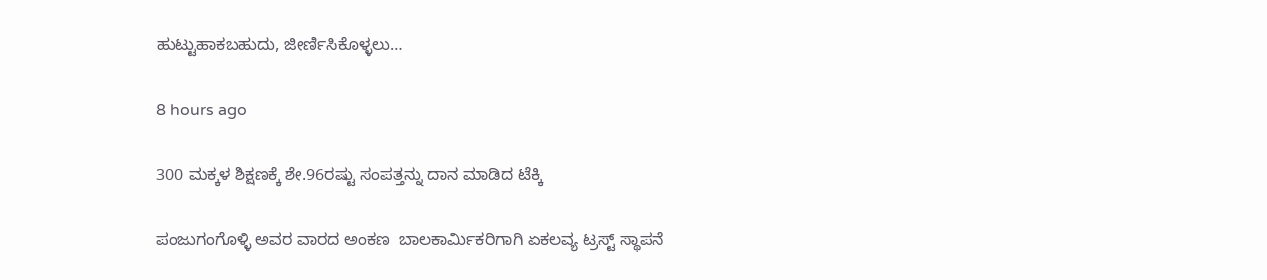ಹುಟ್ಟುಹಾಕಬಹುದು, ಜೀರ್ಣಿಸಿಕೊಳ್ಳಲು…

8 hours ago

300 ಮಕ್ಕಳ ಶಿಕ್ಷಣಕ್ಕೆ ಶೇ.96ರಷ್ಟು ಸಂಪತ್ತನ್ನು ದಾನ ಮಾಡಿದ ಟೆಕ್ಕಿ

ಪಂಜುಗಂಗೊಳ್ಳಿ ಅವರ ವಾರದ ಅಂಕಣ  ಬಾಲಕಾರ್ಮಿಕರಿಗಾಗಿ ಏಕಲವ್ಯ ಟ್ರಸ್ಟ್ ಸ್ಥಾಪನೆ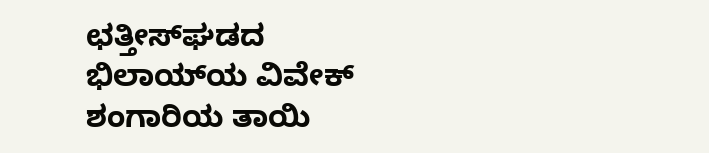ಛತ್ತೀಸ್‌ಘಡದ ಭಿಲಾಯ್‌ಯ ವಿವೇಕ್ ಶಂಗಾರಿಯ ತಾಯಿ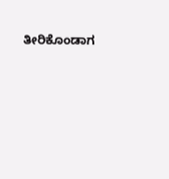ತೀರಿಕೊಂಡಾಗ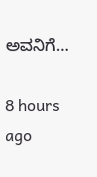ಅವನಿಗೆ…

8 hours ago